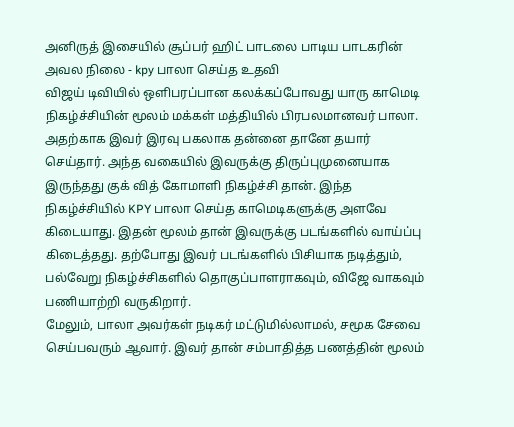அனிருத் இசையில் சூப்பர் ஹிட் பாடலை பாடிய பாடகரின் அவல நிலை - kpy பாலா செய்த உதவி
விஜய் டிவியில் ஒளிபரப்பான கலக்கப்போவது யாரு காமெடி நிகழ்ச்சியின் மூலம் மக்கள் மத்தியில் பிரபலமானவர் பாலா. அதற்காக இவர் இரவு பகலாக தன்னை தானே தயார் செய்தார். அந்த வகையில் இவருக்கு திருப்புமுனையாக இருந்தது குக் வித் கோமாளி நிகழ்ச்சி தான். இந்த நிகழ்ச்சியில் KPY பாலா செய்த காமெடிகளுக்கு அளவே கிடையாது. இதன் மூலம் தான் இவருக்கு படங்களில் வாய்ப்பு கிடைத்தது. தற்போது இவர் படங்களில் பிசியாக நடித்தும், பல்வேறு நிகழ்ச்சிகளில் தொகுப்பாளராகவும், விஜே வாகவும் பணியாற்றி வருகிறார்.
மேலும், பாலா அவர்கள் நடிகர் மட்டுமில்லாமல், சமூக சேவை செய்பவரும் ஆவார். இவர் தான் சம்பாதித்த பணத்தின் மூலம்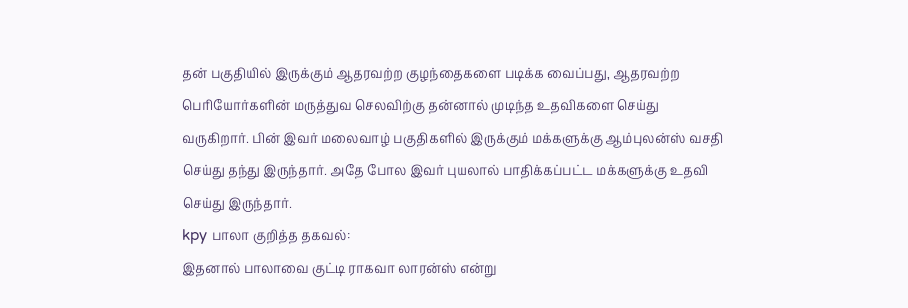தன் பகுதியில் இருக்கும் ஆதரவற்ற குழந்தைகளை படிக்க வைப்பது, ஆதரவற்ற பெரியோர்களின் மருத்துவ செலவிற்கு தன்னால் முடிந்த உதவிகளை செய்து வருகிறார். பின் இவர் மலைவாழ் பகுதிகளில் இருக்கும் மக்களுக்கு ஆம்புலன்ஸ் வசதி செய்து தந்து இருந்தார். அதே போல இவர் புயலால் பாதிக்கப்பட்ட மக்களுக்கு உதவி செய்து இருந்தார்.
kpy பாலா குறித்த தகவல்:
இதனால் பாலாவை குட்டி ராகவா லாரன்ஸ் என்று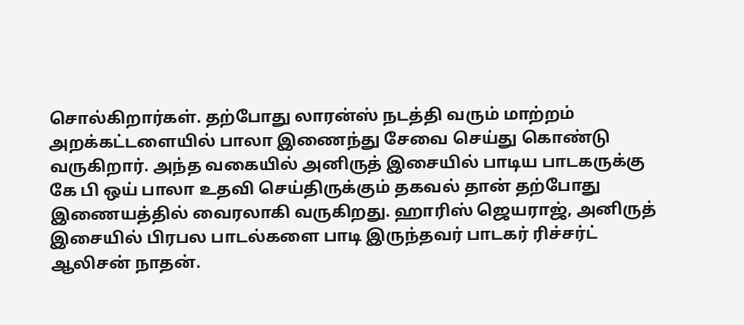சொல்கிறார்கள். தற்போது லாரன்ஸ் நடத்தி வரும் மாற்றம் அறக்கட்டளையில் பாலா இணைந்து சேவை செய்து கொண்டு வருகிறார். அந்த வகையில் அனிருத் இசையில் பாடிய பாடகருக்கு கே பி ஒய் பாலா உதவி செய்திருக்கும் தகவல் தான் தற்போது இணையத்தில் வைரலாகி வருகிறது. ஹாரிஸ் ஜெயராஜ், அனிருத் இசையில் பிரபல பாடல்களை பாடி இருந்தவர் பாடகர் ரிச்சர்ட் ஆலிசன் நாதன்.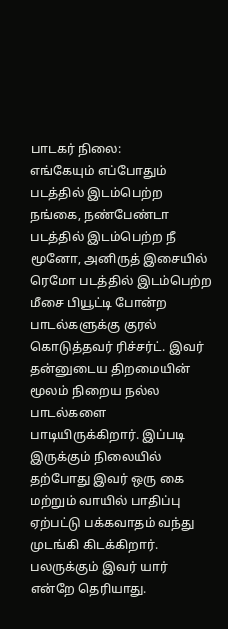பாடகர் நிலை:
எங்கேயும் எப்போதும் படத்தில் இடம்பெற்ற நங்கை, நண்பேண்டா படத்தில் இடம்பெற்ற நீ மூனோ, அனிருத் இசையில் ரெமோ படத்தில் இடம்பெற்ற மீசை பியூட்டி போன்ற பாடல்களுக்கு குரல் கொடுத்தவர் ரிச்சர்ட். இவர் தன்னுடைய திறமையின் மூலம் நிறைய நல்ல பாடல்களை பாடியிருக்கிறார். இப்படி இருக்கும் நிலையில் தற்போது இவர் ஒரு கை மற்றும் வாயில் பாதிப்பு ஏற்பட்டு பக்கவாதம் வந்து முடங்கி கிடக்கிறார்.
பலருக்கும் இவர் யார் என்றே தெரியாது.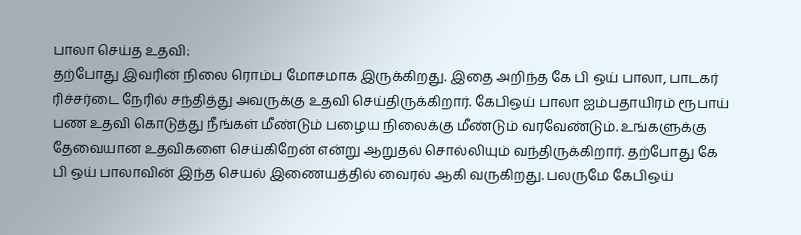பாலா செய்த உதவி:
தற்போது இவரின் நிலை ரொம்ப மோசமாக இருக்கிறது. இதை அறிந்த கே பி ஒய் பாலா, பாடகர் ரிச்சர்டை நேரில் சந்தித்து அவருக்கு உதவி செய்திருக்கிறார். கேபிஒய் பாலா ஐம்பதாயிரம் ரூபாய் பண உதவி கொடுத்து நீங்கள் மீண்டும் பழைய நிலைக்கு மீண்டும் வரவேண்டும். உங்களுக்கு தேவையான உதவிகளை செய்கிறேன் என்று ஆறுதல் சொல்லியும் வந்திருக்கிறார். தற்போது கே பி ஒய் பாலாவின் இந்த செயல் இணையத்தில் வைரல் ஆகி வருகிறது. பலருமே கேபிஒய்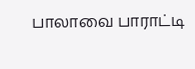பாலாவை பாராட்டி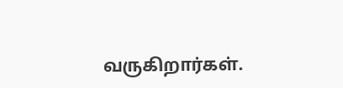வருகிறார்கள்.